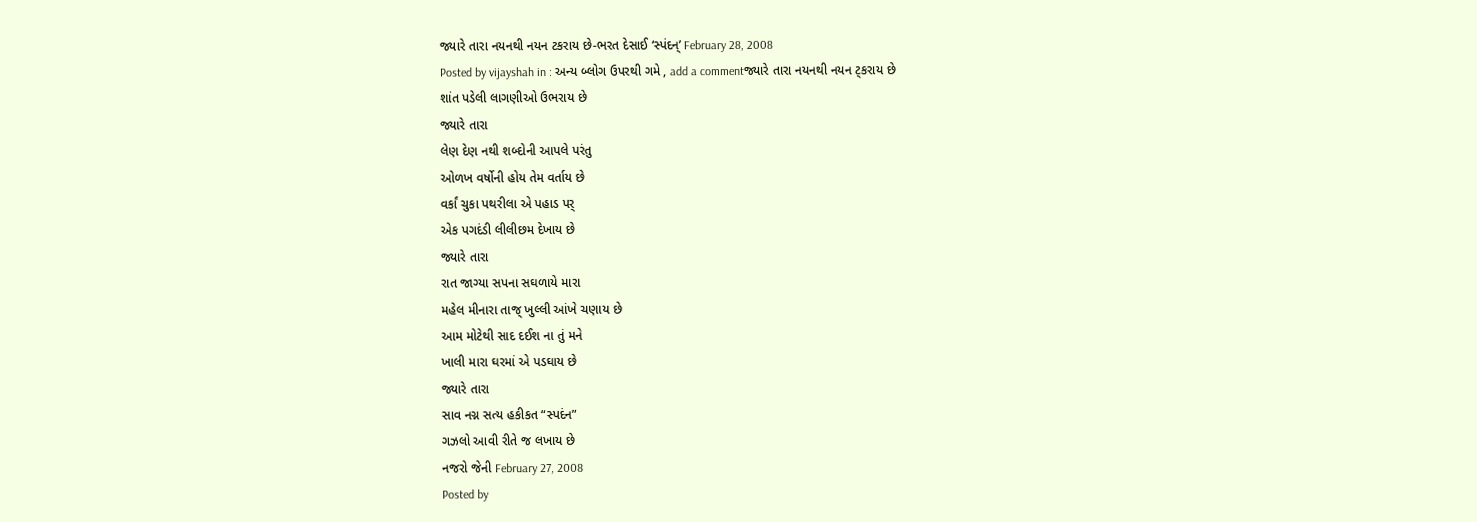જ્યારે તારા નયનથી નયન ટકરાય છે-ભરત દેસાઈ ‘સ્પંદન્’ February 28, 2008
Posted by vijayshah in : અન્ય બ્લોગ ઉપરથી ગમે , add a commentજ્યારે તારા નયનથી નયન ટ્કરાય છે
શાંત પડેલી લાગણીઓ ઉભરાય છે
જ્યારે તારા
લેણ દેણ નથી શબ્દોની આપલે પરંતુ
ઓળખ વર્ષોની હોય તેમ વર્તાય છે
વર્કાં ચુકા પથરીલા એ પહાડ પર્
એક પગદંડી લીલીછમ દેખાય છે
જ્યારે તારા
રાત જાગ્યા સપના સઘળાયે મારા
મહેલ મીનારા તાજ્ ખુલ્લી આંખે ચણાય છે
આમ મોટેથી સાદ દઈશ ના તું મને
ખાલી મારા ઘરમાં એ પડઘાય છે
જ્યારે તારા
સાવ નગ્ન સત્ય હકીકત “સ્પદંન”
ગઝલો આવી રીતે જ લખાય છે
નજરો જેની February 27, 2008
Posted by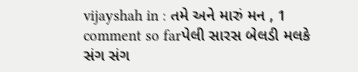vijayshah in : તમે અને મારું મન , 1 comment so farપેલી સારસ બેલડી મલકે સંગ સંગ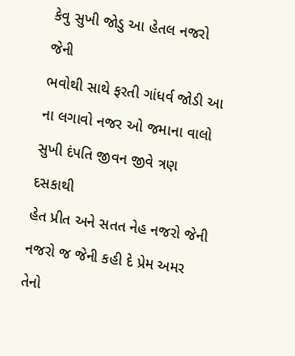કેવુ સુખી જોડુ આ હેતલ નજરો જેની
ભવોથી સાથે ફરતી ગાંધર્વ જોડી આ
ના લગાવો નજર ઓ જમાના વાલો
સુખી દંપતિ જીવન જીવે ત્રણ દસકાથી
હેત પ્રીત અને સતત નેહ નજરો જેની
નજરો જ જેની કહી દે પ્રેમ અમર તેનો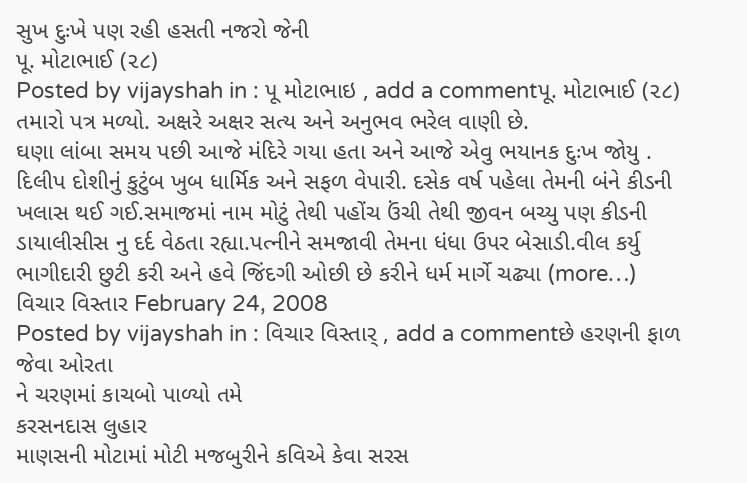સુખ દુઃખે પણ રહી હસતી નજરો જેની
પૂ. મોટાભાઈ (૨૮)
Posted by vijayshah in : પૂ મોટાભાઇ , add a commentપૂ. મોટાભાઈ (૨૮)
તમારો પત્ર મળ્યો. અક્ષરે અક્ષર સત્ય અને અનુભવ ભરેલ વાણી છે.
ઘણા લાંબા સમય પછી આજે મંદિરે ગયા હતા અને આજે એવુ ભયાનક દુઃખ જોયુ . દિલીપ દોશીનું કુટુંબ ખુબ ધાર્મિક અને સફળ વેપારી. દસેક વર્ષ પહેલા તેમની બંને કીડની ખલાસ થઈ ગઈ.સમાજમાં નામ મોટું તેથી પહોંચ ઉંચી તેથી જીવન બચ્યુ પણ કીડની ડાયાલીસીસ નુ દર્દ વેઠતા રહ્યા.પત્નીને સમજાવી તેમના ધંધા ઉપર બેસાડી.વીલ કર્યુ ભાગીદારી છુટી કરી અને હવે જિંદગી ઓછી છે કરીને ધર્મ માર્ગે ચઢ્યા (more…)
વિચાર વિસ્તાર February 24, 2008
Posted by vijayshah in : વિચાર વિસ્તાર્ , add a commentછે હરણની ફાળ જેવા ઓરતા
ને ચરણમાં કાચબો પાળ્યો તમે
કરસનદાસ લુહાર
માણસની મોટામાં મોટી મજબુરીને કવિએ કેવા સરસ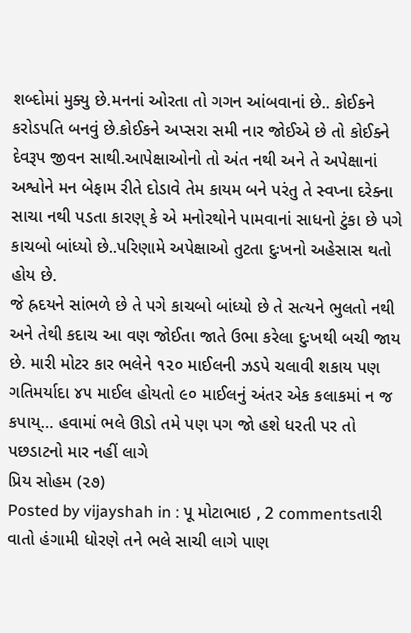શબ્દોમાં મુક્યુ છે.મનનાં ઓરતા તો ગગન આંબવાનાં છે.. કોઈકને કરોડપતિ બનવું છે.કોઈકને અપ્સરા સમી નાર જોઈએ છે તો કોઈક્ને દેવરૂપ જીવન સાથી.આપેક્ષાઓનો તો અંત નથી અને તે અપેક્ષાનાં અશ્વોને મન બેફામ રીતે દોડાવે તેમ કાયમ બને પરંતુ તે સ્વપ્ના દરેક્ના સાચા નથી પડતા કારણ્ કે એ મનોરથોને પામવાનાં સાધનો ટુંકા છે પગે કાચબો બાંધ્યો છે..પરિણામે અપેક્ષાઓ તુટતા દુઃખનો અહેસાસ થતો હોય છે.
જે હ્રદયને સાંભળે છે તે પગે કાચબો બાંધ્યો છે તે સત્યને ભુલતો નથી અને તેથી કદાચ આ વણ જોઈતા જાતે ઉભા કરેલા દુઃખથી બચી જાય છે. મારી મોટર કાર ભલેને ૧૨૦ માઈલની ઝડપે ચલાવી શકાય પણ ગતિમર્યાદા ૪૫ માઈલ હોયતો ૯૦ માઈલનું અંતર એક કલાકમાં ન જ કપાય્… હવામાં ભલે ઊડો તમે પણ પગ જો હશે ધરતી પર તો પછડાટનો માર નહીં લાગે
પ્રિય સોહમ (૨૭)
Posted by vijayshah in : પૂ મોટાભાઇ , 2 commentsતારી વાતો હંગામી ધોરણે તને ભલે સાચી લાગે પાણ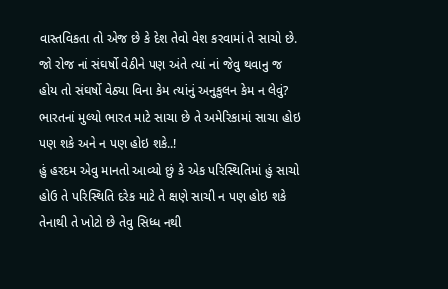વાસ્તવિકતા તો એજ છે કે દેશ તેવો વેશ કરવામાં તે સાચો છે. જો રોજ નાં સંઘર્ષો વેઠીને પણ અંતે ત્યાં નાં જેવુ થવાનુ જ હોય તો સંઘર્ષો વેઠ્યા વિના કેમ ત્યાંનું અનુકુલન કેમ ન લેવું? ભારતનાં મુલ્યો ભારત માટે સાચા છે તે અમેરિકામાં સાચા હોઇ પણ શકે અને ન પણ હોઇ શકે..!
હું હરદમ એવુ માનતો આવ્યો છું કે એક પરિસ્થિતિમાં હું સાચો હોઉ તે પરિસ્થિતિ દરેક માટે તે ક્ષણે સાચી ન પણ હોઇ શકે તેનાથી તે ખોટો છે તેવુ સિધ્ધ નથી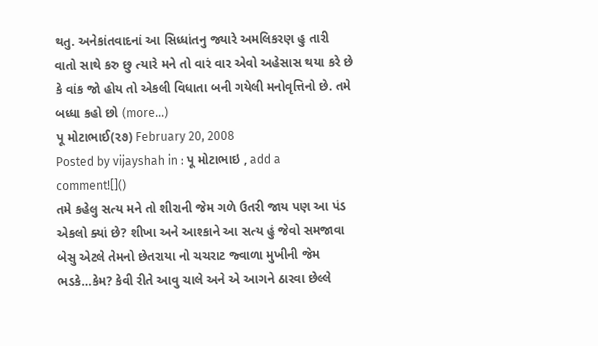થતુ. અનેકાંતવાદનાં આ સિધ્ધાંતનુ જ્યારે અમલિકરણ હુ તારી વાતો સાથે કરુ છુ ત્યારે મને તો વારં વાર એવો અહેસાસ થયા કરે છે કે વાંક જો હોય તો એકલી વિધાતા બની ગયેલી મનોવૃત્તિનો છે. તમે બધ્ધા કહો છો (more…)
પૂ મોટાભાઈ(૨૭) February 20, 2008
Posted by vijayshah in : પૂ મોટાભાઇ , add a comment![]()
તમે કહેલુ સત્ય મને તો શીરાની જેમ ગળે ઉતરી જાય પણ આ પંડ એકલો ક્યાં છે? શીખા અને આશ્કાને આ સત્ય હું જેવો સમજાવા બેસુ એટલે તેમનો છેતરાયા નો ચચરાટ જ્વાળા મુખીની જેમ ભડકે…કેમ? કેવી રીતે આવુ ચાલે અને એ આગને ઠારવા છેલ્લે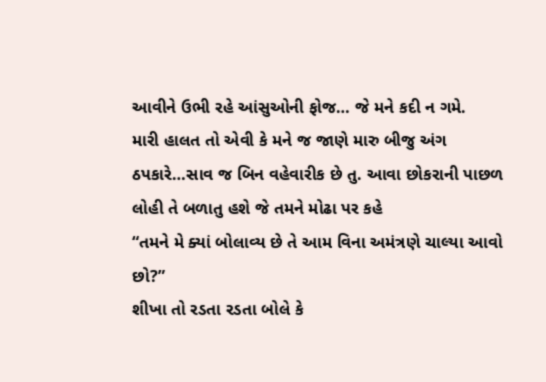આવીને ઉભી રહે આંસુઓની ફોજ… જે મને કદી ન ગમે.
મારી હાલત તો એવી કે મને જ જાણે મારુ બીજુ અંગ ઠપકારે…સાવ જ બિન વહેવારીક છે તુ. આવા છોકરાની પાછળ લોહી તે બળાતુ હશે જે તમને મોઢા પર કહે
“તમને મે ક્યાં બોલાવ્ય છે તે આમ વિના અમંત્રણે ચાલ્યા આવો છો?”
શીખા તો રડતા રડતા બોલે કે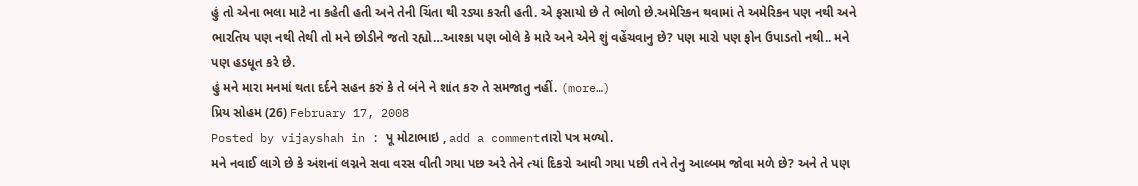હું તો એના ભલા માટે ના કહેતી હતી અને તેની ચિંતા થી રડ્યા કરતી હતી. એ ફસાયો છે તે ભોળો છે.અમેરિકન થવામાં તે અમેરિકન પણ નથી અને ભારતિય પણ નથી તેથી તો મને છોડીને જતો રહ્યો…આશ્કા પણ બોલે કે મારે અને એને શું વહેંચવાનુ છે? પણ મારો પણ ફોન ઉપાડતો નથી.. મને પણ હડધૂત કરે છે.
હું મને મારા મનમાં થતા દર્દને સહન કરું કે તે બંને ને શાંત કરુ તે સમજાતુ નહીં. (more…)
પ્રિય સોહમ (26) February 17, 2008
Posted by vijayshah in : પૂ મોટાભાઇ , add a commentતારો પત્ર મળ્યો.
મને નવાઈ લાગે છે કે અંશનાં લગ્નને સવા વરસ વીતી ગયા પછ અરે તેને ત્યાં દિકરો આવી ગયા પછી તને તેનુ આલ્બમ જોવા મળે છે? અને તે પણ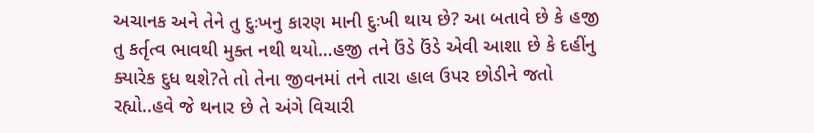અચાનક અને તેને તુ દુઃખનુ કારણ માની દુઃખી થાય છે? આ બતાવે છે કે હજી તુ કર્તૃત્વ ભાવથી મુક્ત નથી થયો…હજી તને ઉંડે ઉંડે એવી આશા છે કે દહીંનુ ક્યારેક દુધ થશે?તે તો તેના જીવનમાં તને તારા હાલ ઉપર છોડીને જતો રહ્યો..હવે જે થનાર છે તે અંગે વિચારી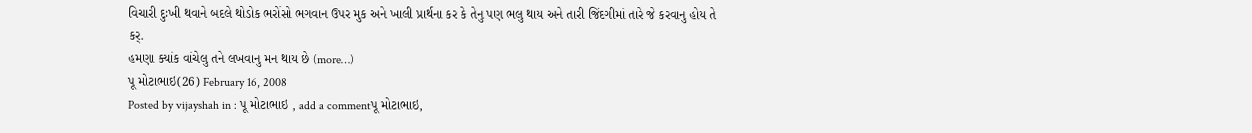વિચારી દુઃખી થવાને બદલે થોડોક ભરોંસો ભગવાન ઉપર મુક અને ખાલી પ્રાર્થના કર કે તેનુ પણ ભલુ થાય અને તારી જિંદગીમાં તારે જે કરવાનુ હોય તે કર્.
હમણા ક્યાંક વાંચેલુ તને લખવાનુ મન થાય છે (more…)
પૂ મોટાભાઇ(26) February 16, 2008
Posted by vijayshah in : પૂ મોટાભાઇ , add a commentપૂ મોટાભાઇ,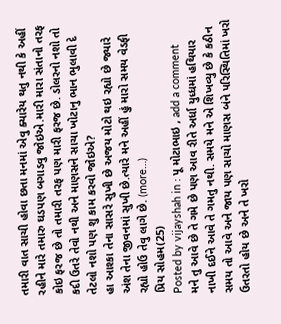તમારી વાત સાચી હોવા છતા મનમાં એવુ ક્યારેય થતુ નથી કે અહીં રહીને મારે તમારુ ઘડપણ બગાડવુ જોઇએ.મારી મારા સંતાનો તરફ કોઇ ફરજ છે તો તમારી તરફ પણ મારી ફરજ છે. ડોલરનો નશો તો કદી ઉતરે તેવો નથી અને માણસને સાચા ખોટાનુ ભાન ભુલાવી દે તેટલો નશો પણ શુ કામ કરવો જોઇએ?
હા આશ્કા તેના સાસરે સુખી છે અજય મોટો થઇ રહ્યો છે જ્યારે અંશ તેના જીવનમાં સુખી છે.ત્યારે મને અહીં હું મારો સમય વેડફી રહ્યો હોઉ તેવુ લાગે છે. (more…)
પ્રિય સોહમ(25)
Posted by vijayshah in : પૂ મોટાભાઇ , add a comment
મને તુ આવે છે તે ગમે છે પણ આવ રીતે અર્ધા યુધ્ધમાં હથિયાર નાખી દઈને આવે તે ગમતુ નથી. સમયે મને એ શિખવ્યુ છે કે કઠીન સમય તો આવે અને જાય પણ સાચો માણસ બંને પરિસ્થિતિમાં ખરો ઉતરતો હોય છે અને તે ખરો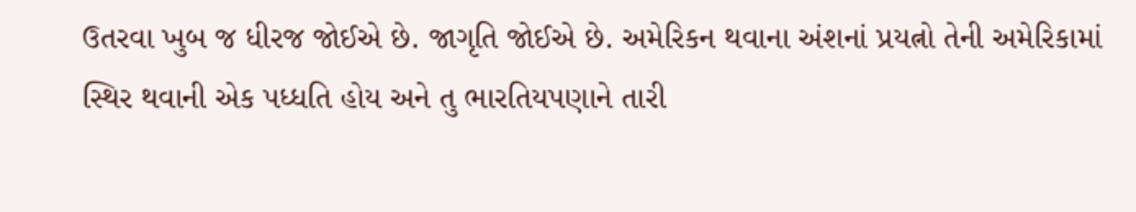ઉતરવા ખુબ જ ધીરજ જોઈએ છે. જાગૃતિ જોઈએ છે. અમેરિકન થવાના અંશનાં પ્રયત્નો તેની અમેરિકામાં સ્થિર થવાની એક પધ્ધતિ હોય અને તુ ભારતિયપણાને તારી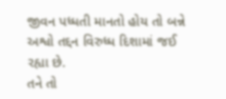જીવન પધ્ધતી માનતો હોય તો બન્ને અશ્વો તદ્દન વિરુધ્ધ દિશામાં જઈ રહ્યા છે.
તને તો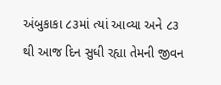અંબુકાકા ૮૩માં ત્યાં આવ્યા અને ૮૩ થી આજ દિન સુધી રહ્યા તેમની જીવન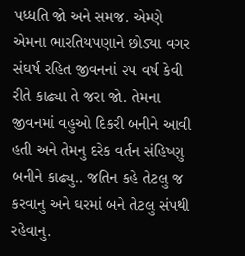પધ્ધતિ જો અને સમજ. એમ્ણે એમના ભારતિયપણાને છોડ્યા વગર સંઘર્ષ રહિત જીવનનાં ૨૫ વર્ષ કેવી રીતે કાઢ્યા તે જરા જો. તેમના જીવનમાં વહુઓ દિકરી બનીને આવી હતી અને તેમનુ દરેક વર્તન સંહિષ્ણુ બનીને કાઢ્યુ.. જતિન કહે તેટલુ જ કરવાનુ અને ઘરમાં બને તેટલુ સંપથી રહેવાનુ.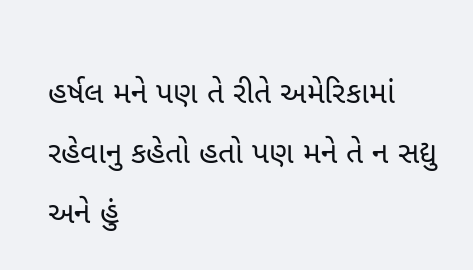હર્ષલ મને પણ તે રીતે અમેરિકામાં રહેવાનુ કહેતો હતો પણ મને તે ન સદ્યુ અને હું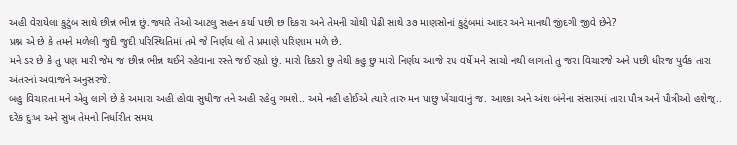અહી વેરાયેલા કુટુંબ સાથે છીન્ન ભીન્ન છું.જ્યારે તેઓ આટલુ સહન કર્યા પછી છ દિકરા અને તેમની ચોથી પેઢી સાથે ૩૭ માણસોનાં કુટુંબમાં આદર અને માનથી જીંદગી જીવે છેને?
પ્રશ્ન એ છે કે તમને મળેલી જુદી જુદી પરિસ્થિતિમાં તમે જે નિર્ણય લો તે પ્રમાણે પરિણામ મળે છે.
મને ડર છે કે તુ પણ મારી જેમ જ છીન્ન ભીન્ન થઈને રહેવાના રસ્તે જઈ રહ્યો છું. મારો દિકરો છુ તેથી કહુ છુ મારો નિર્ણય આજે ૨૫ વર્ષે મને સાચો નથી લાગતો તુ જરા વિચારજે અને પછી ધીરજ પુર્વક તારા અંતરનાં અવાજને અનુસરજે.
બહુ વિચારતા મને એવુ લાગે છે કે અમારા અહી હોવા સુધીજ તને અહી રહેવુ ગમશે.. અમે નહી હોઈએ ત્યારે તારુ મન પાછુ ખેંચાવાનું જ. આશ્કા અને અંશ બંનેના સંસારમાં તારા પૌત્ર અને પૌત્રીઓ હશેજ્..
દરેક દુઃખ અને સુખ તેમનો નિર્ધારીત સમય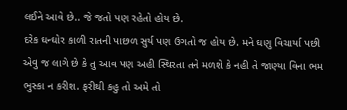લઈને આવે છે.. જે જતો પણ રહેતો હોય છે.
દરેક ઘન્ઘોર કાળી રાતની પાછળ સુર્ય પણ ઉગતો જ હોય છે. મને ઘણુ વિચાર્યા પછી એવુ જ લાગે છે કે તુ આવ પણ અહી સ્થિરતા તને મળશે કે નહી તે જાણ્યા વિના ભમ ભુસ્કા ન કરીશ. ફરીથી કહુ તો અમે તો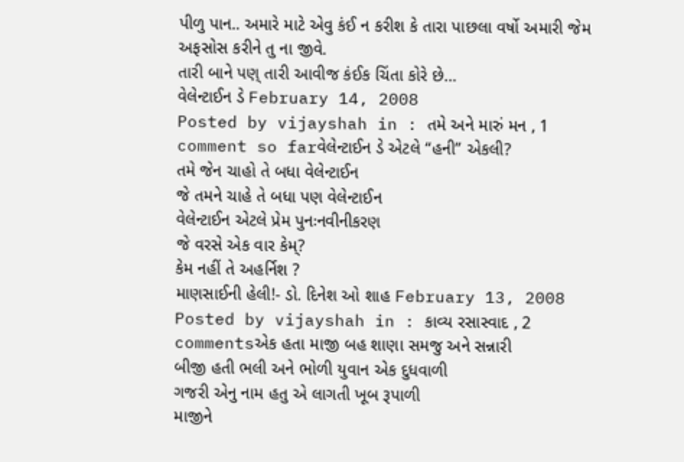પીળુ પાન.. અમારે માટે એવુ કંઈ ન કરીશ કે તારા પાછલા વર્ષો અમારી જેમ અફસોસ કરીને તુ ના જીવે.
તારી બાને પણ્ તારી આવીજ કંઈક ચિંતા કોરે છે…
વેલેન્ટાઈન ડે February 14, 2008
Posted by vijayshah in : તમે અને મારું મન , 1 comment so farવેલેન્ટાઈન ડે એટલે “હની” એકલી?
તમે જેન ચાહો તે બધા વેલેન્ટાઈન
જે તમને ચાહે તે બધા પણ વેલેન્ટાઈન
વેલેન્ટાઈન એટલે પ્રેમ પુનઃનવીનીકરણ
જે વરસે એક વાર કેમ્?
કેમ નહીં તે અહર્નિશ ?
માણસાઈની હેલી!- ડો. દિનેશ ઓ શાહ February 13, 2008
Posted by vijayshah in : કાવ્ય રસાસ્વાદ , 2 commentsએક હતા માજી બહ શાણા સમજુ અને સન્નારી
બીજી હતી ભલી અને ભોળી યુવાન એક દુધવાળી
ગજરી એનુ નામ હતુ એ લાગતી ખૂબ રૂપાળી
માજીને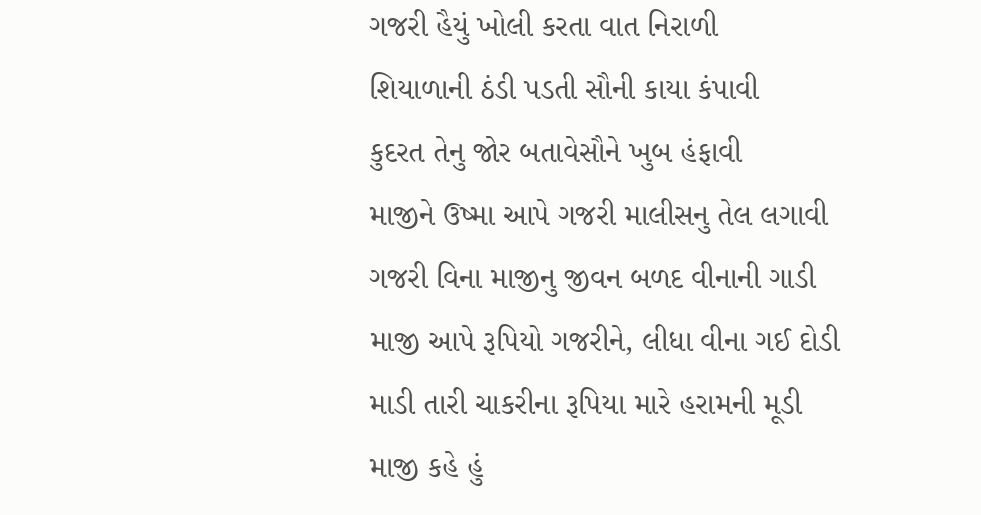ગજરી હૈયું ખોલી કરતા વાત નિરાળી
શિયાળાની ઠંડી પડતી સૌની કાયા કંપાવી
કુદરત તેનુ જોર બતાવેસૌને ખુબ હંફાવી
માજીને ઉષ્મા આપે ગજરી માલીસનુ તેલ લગાવી
ગજરી વિના માજીનુ જીવન બળદ વીનાની ગાડી
માજી આપે રૂપિયો ગજરીને, લીધા વીના ગઈ દોડી
માડી તારી ચાકરીના રૂપિયા મારે હરામની મૂડી
માજી કહે હું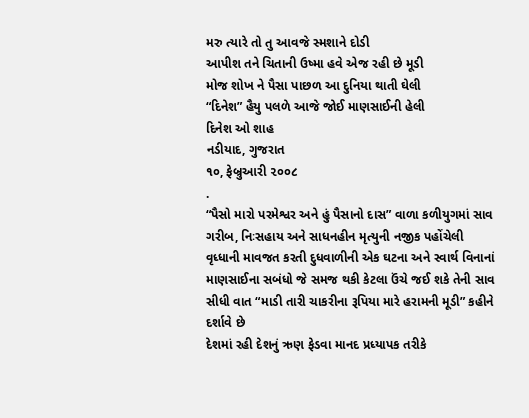મરુ ત્યારે તો તુ આવજે સ્મશાને દોડી
આપીશ તને ચિતાની ઉષ્મા હવે એજ રહી છે મૂડી
મોજ શોખ ને પૈસા પાછળ આ દુનિયા થાતી ઘેલી
“દિનેશ” હૈયુ પલળે આજે જોઈ માણસાઈની હેલી
દિનેશ ઓ શાહ
નડીયાદ, ગુજરાત
૧૦, ફેબ્રુઆરી ૨૦૦૮
.
“પૈસો મારો પરમેશ્વર અને હું પૈસાનો દાસ” વાળા કળીયુગમાં સાવ ગરીબ, નિઃસહાય અને સાધનહીન મૃત્યુની નજીક પહોંચેલી વૃધ્ધાની માવજત કરતી દુધવાળીની એક ઘટના અને સ્વાર્થ વિનાનાં માણસાઈના સબંધો જે સમજ થકી કેટલા ઉંચે જઈ શકે તેની સાવ સીધી વાત “માડી તારી ચાકરીના રૂપિયા મારે હરામની મૂડી” કહીને દર્શાવે છે
દેશમાં રહી દેશનું ઋણ ફેડવા માનદ પ્રધ્યાપક તરીકે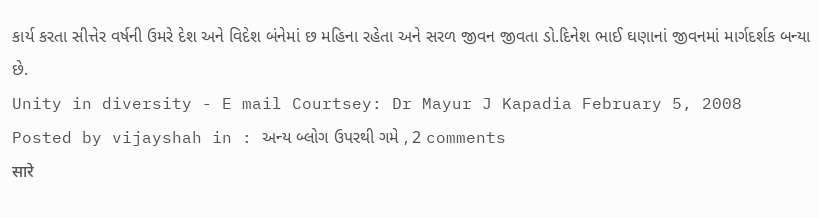કાર્ય કરતા સીત્તેર વર્ષની ઉમરે દેશ અને વિદેશ બંનેમાં છ મહિના રહેતા અને સરળ જીવન જીવતા ડો.દિનેશ ભાઈ ઘણાનાં જીવનમાં માર્ગદર્શક બન્યા છે.
Unity in diversity - E mail Courtsey: Dr Mayur J Kapadia February 5, 2008
Posted by vijayshah in : અન્ય બ્લોગ ઉપરથી ગમે , 2 comments
सारे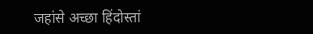जहांसे अच्छा हिंदोस्तां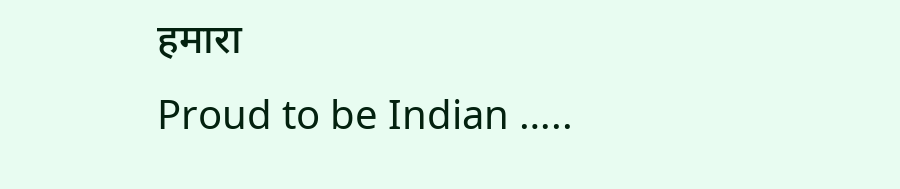हमारा
Proud to be Indian …..